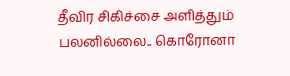தீவிர சிகிச்சை அளித்தும் பலனில்லை.. கொரோனா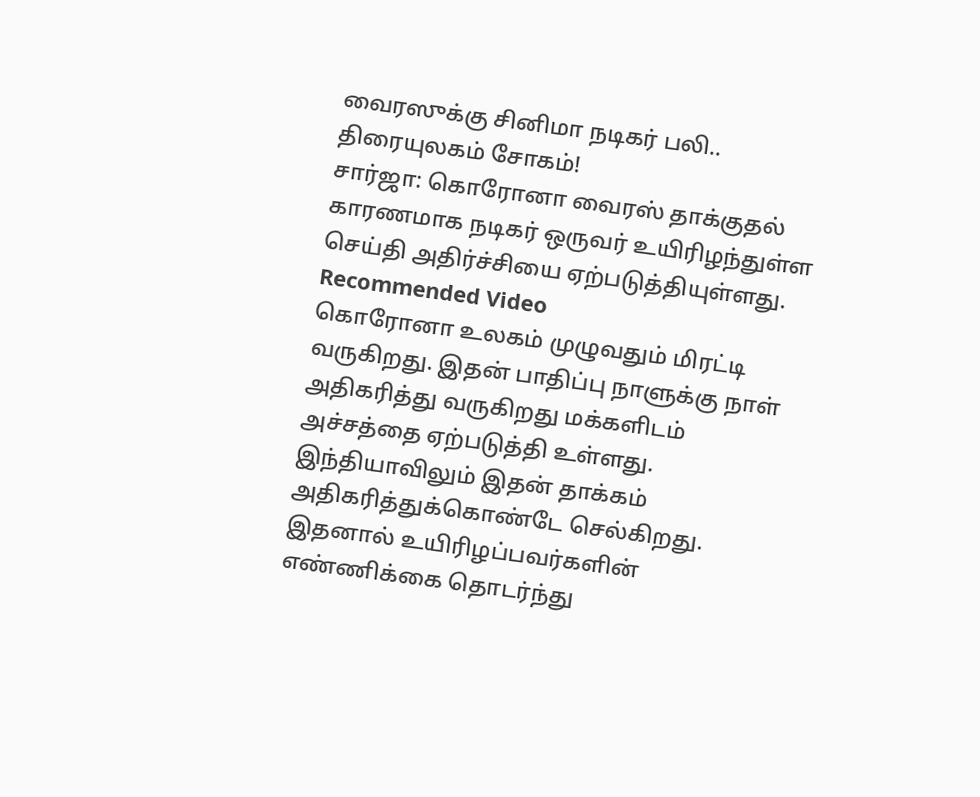வைரஸுக்கு சினிமா நடிகர் பலி.. திரையுலகம் சோகம்!
சார்ஜா: கொரோனா வைரஸ் தாக்குதல் காரணமாக நடிகர் ஒருவர் உயிரிழந்துள்ள செய்தி அதிர்ச்சியை ஏற்படுத்தியுள்ளது.
Recommended Video
கொரோனா உலகம் முழுவதும் மிரட்டி வருகிறது. இதன் பாதிப்பு நாளுக்கு நாள் அதிகரித்து வருகிறது மக்களிடம் அச்சத்தை ஏற்படுத்தி உள்ளது.
இந்தியாவிலும் இதன் தாக்கம் அதிகரித்துக்கொண்டே செல்கிறது. இதனால் உயிரிழப்பவர்களின் எண்ணிக்கை தொடர்ந்து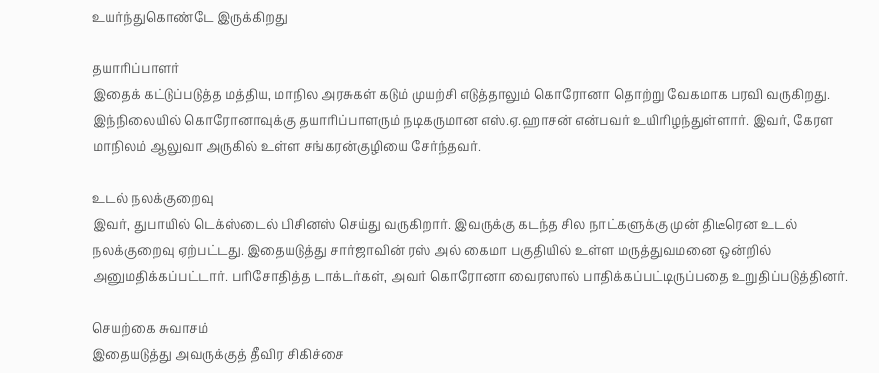உயர்ந்துகொண்டே இருக்கிறது

தயாரிப்பாளர்
இதைக் கட்டுப்படுத்த மத்திய, மாநில அரசுகள் கடும் முயற்சி எடுத்தாலும் கொரோனா தொற்று வேகமாக பரவி வருகிறது. இந்நிலையில் கொரோனாவுக்கு தயாரிப்பாளரும் நடிகருமான எஸ்.ஏ.ஹாசன் என்பவர் உயிரிழந்துள்ளார். இவர், கேரள மாநிலம் ஆலுவா அருகில் உள்ள சங்கரன்குழியை சேர்ந்தவர்.

உடல் நலக்குறைவு
இவர், துபாயில் டெக்ஸ்டைல் பிசினஸ் செய்து வருகிறார். இவருக்கு கடந்த சில நாட்களுக்கு முன் திடீரென உடல் நலக்குறைவு ஏற்பட்டது. இதையடுத்து சார்ஜாவின் ரஸ் அல் கைமா பகுதியில் உள்ள மருத்துவமனை ஒன்றில் அனுமதிக்கப்பட்டார். பரிசோதித்த டாக்டர்கள், அவர் கொரோனா வைரஸால் பாதிக்கப்பட்டிருப்பதை உறுதிப்படுத்தினர்.

செயற்கை சுவாசம்
இதையடுத்து அவருக்குத் தீவிர சிகிச்சை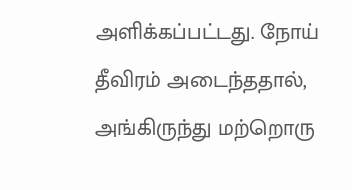அளிக்கப்பட்டது. நோய் தீவிரம் அடைந்ததால், அங்கிருந்து மற்றொரு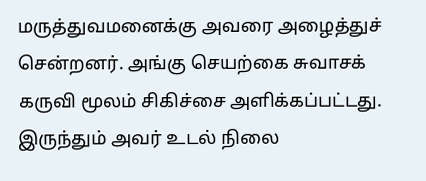மருத்துவமனைக்கு அவரை அழைத்துச் சென்றனர். அங்கு செயற்கை சுவாசக் கருவி மூலம் சிகிச்சை அளிக்கப்பட்டது. இருந்தும் அவர் உடல் நிலை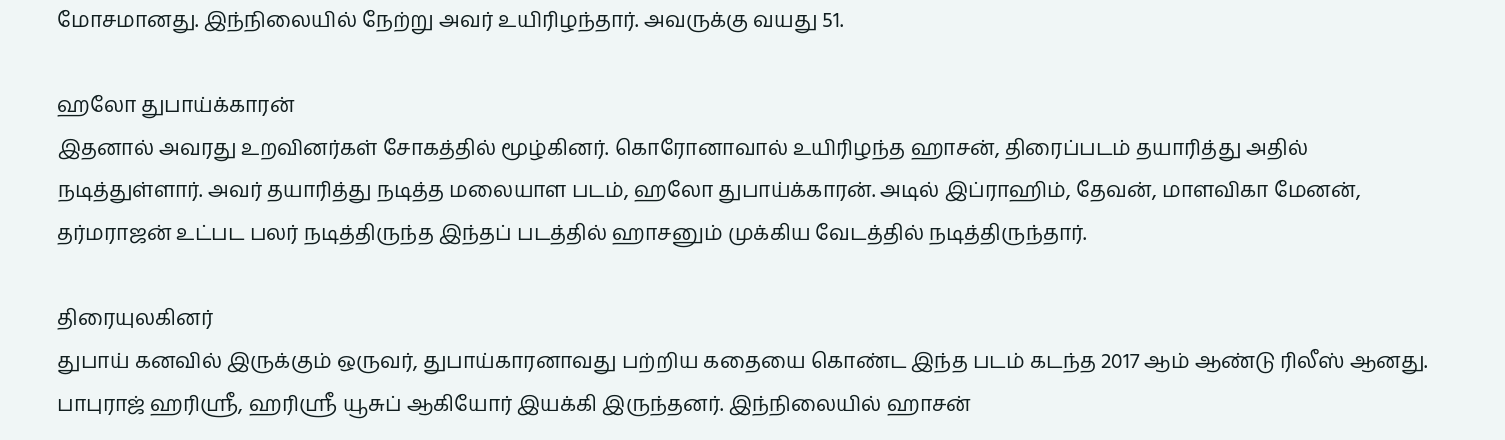மோசமானது. இந்நிலையில் நேற்று அவர் உயிரிழந்தார். அவருக்கு வயது 51.

ஹலோ துபாய்க்காரன்
இதனால் அவரது உறவினர்கள் சோகத்தில் மூழ்கினர். கொரோனாவால் உயிரிழந்த ஹாசன், திரைப்படம் தயாரித்து அதில் நடித்துள்ளார். அவர் தயாரித்து நடித்த மலையாள படம், ஹலோ துபாய்க்காரன். அடில் இப்ராஹிம், தேவன், மாளவிகா மேனன், தர்மராஜன் உட்பட பலர் நடித்திருந்த இந்தப் படத்தில் ஹாசனும் முக்கிய வேடத்தில் நடித்திருந்தார்.

திரையுலகினர்
துபாய் கனவில் இருக்கும் ஒருவர், துபாய்காரனாவது பற்றிய கதையை கொண்ட இந்த படம் கடந்த 2017 ஆம் ஆண்டு ரிலீஸ் ஆனது. பாபுராஜ் ஹரிஶ்ரீ, ஹரிஶ்ரீ யூசுப் ஆகியோர் இயக்கி இருந்தனர். இந்நிலையில் ஹாசன்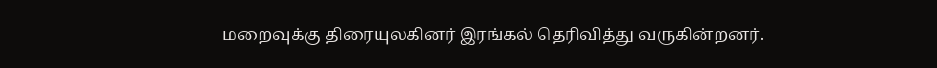மறைவுக்கு திரையுலகினர் இரங்கல் தெரிவித்து வருகின்றனர்.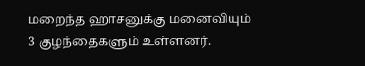மறைந்த ஹாசனுக்கு மனைவியும் 3 குழந்தைகளும் உள்ளனர்.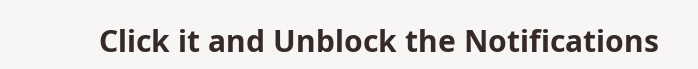Click it and Unblock the Notifications